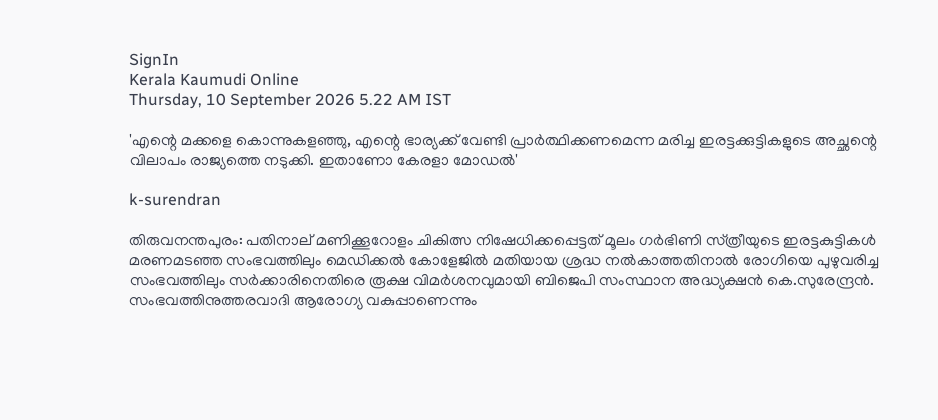SignIn
Kerala Kaumudi Online
Thursday, 10 September 2026 5.22 AM IST

'എന്റെ മക്കളെ കൊന്നുകളഞ്ഞു, എന്റെ ഭാര്യക്ക് വേണ്ടി പ്രാർത്ഥിക്കണമെന്ന മരിച്ച ഇരട്ടക്കുട്ടികളുടെ അച്ഛന്റെ വിലാപം രാജ്യത്തെ നടുക്കി. ഇതാണോ കേരളാ മോഡൽ'

k-surendran

തിരുവനന്തപുരം: പതിനാല് മണിക്കൂറോളം ചികിത്സ നിഷേധിക്കപ്പെട്ടത് മൂലം ഗർഭിണി സ്‌ത്രീയുടെ ഇരട്ടകുട്ടികൾ മരണമടഞ്ഞ സംഭവത്തിലും മെഡിക്കൽ കോളേജിൽ മതിയായ ശ്രദ്ധ നൽകാത്തതിനാൽ രോഗിയെ പുഴുവരിച്ച സംഭവത്തിലും സർക്കാരിനെതിരെ രൂക്ഷ വിമർശനവുമായി ബിജെപി സംസ്ഥാന അദ്ധ്യക്ഷൻ കെ.സുരേന്ദ്രൻ. സംഭവത്തിനുത്തരവാദി ആരോഗ്യ വകുപ്പാണെന്നും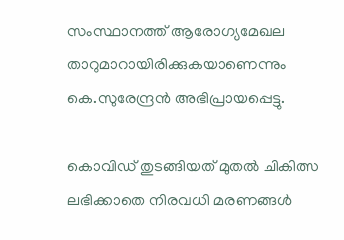സംസ്ഥാനത്ത് ആരോഗ്യമേഖല താറുമാറായിരിക്കുകയാണെന്നും കെ.സുരേന്ദ്രൻ അഭിപ്രായപ്പെട്ടു.

കൊവിഡ് തുടങ്ങിയത് മുതൽ ചികിത്സ ലഭിക്കാതെ നിരവധി മരണങ്ങൾ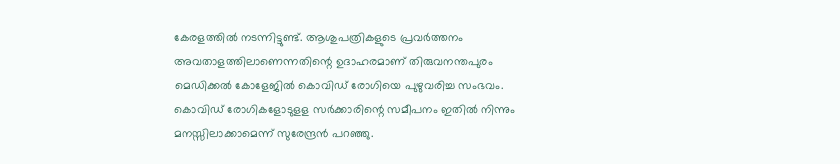കേരളത്തിൽ നടന്നിട്ടുണ്ട്. ആശുപത്രികളുടെ പ്രവർത്തനം അവതാളത്തിലാണെന്നതിന്റെ ഉദാഹരമാണ് തിരുവനന്തപുരം മെഡിക്കൽ കോളേജിൽ കൊവിഡ് രോഗിയെ പുഴുവരിച്ച സംഭവം. കൊവിഡ് രോഗികളോടുള‌ള സർക്കാരിന്റെ സമീപനം ഇതിൽ നിന്നും മനസ്സിലാക്കാമെന്ന് സുരേന്ദ്രൻ പറഞ്ഞു.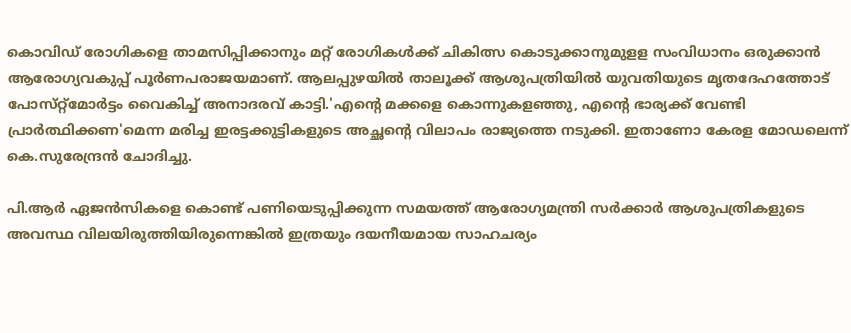കൊവിഡ് രോഗികളെ താമസിപ്പിക്കാനും മ‌റ്റ് രോഗികൾക്ക് ചികിത്സ കൊടുക്കാനുമുള‌ള സംവിധാനം ഒരുക്കാൻ ആരോഗ്യവകുപ്പ് പൂർണപരാജയമാണ്. ആലപ്പുഴയിൽ താലൂക്ക് ആശുപത്രിയിൽ യുവതിയുടെ മൃതദേഹത്തോട് പോസ്‌റ്റ്മോർട്ടം വൈകിച്ച് അനാദരവ് കാട്ടി.'എന്റെ മക്കളെ കൊന്നുകളഞ്ഞു, എന്റെ ഭാര്യക്ക് വേണ്ടി പ്രാർത്ഥിക്കണ'മെന്ന മരിച്ച ഇരട്ടക്കുട്ടികളുടെ അച്ഛന്റെ വിലാപം രാജ്യത്തെ നടുക്കി. ഇതാണോ കേരള മോഡലെന്ന് കെ.സുരേന്ദ്രൻ ചോദിച്ചു.

പി.ആർ ഏജൻസികളെ കൊണ്ട് പണിയെടുപ്പിക്കുന്ന സമയത്ത് ആരോഗ്യമന്ത്രി സർക്കാർ ആശുപത്രികളുടെ അവസ്ഥ വിലയിരുത്തിയിരുന്നെങ്കിൽ ഇത്രയും ദയനീയമായ സാഹചര്യം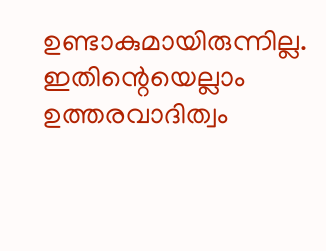ഉണ്ടാകുമായിരുന്നില്ല. ഇതിന്റെയെല്ലാം ഉത്തരവാദിത്വം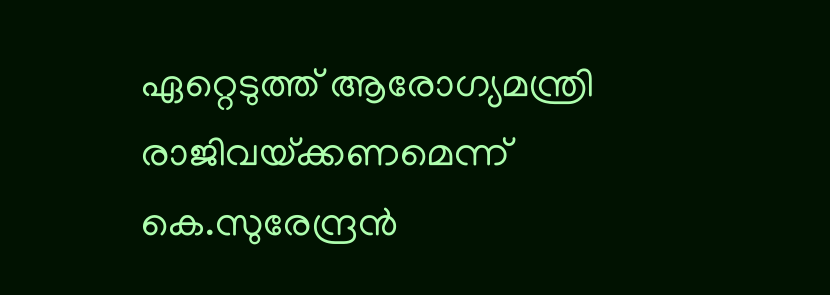ഏ‌റ്റെടുത്ത് ആരോഗ്യമന്ത്രി രാജിവയ്‌ക്കണമെന്ന് കെ.സുരേന്ദ്രൻ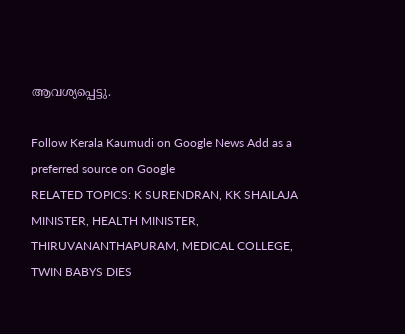ആവശ്യപ്പെട്ടു.

Follow Kerala Kaumudi on Google News Add as a preferred source on Google
RELATED TOPICS: K SURENDRAN, KK SHAILAJA MINISTER, HEALTH MINISTER, THIRUVANANTHAPURAM, MEDICAL COLLEGE, TWIN BABYS DIES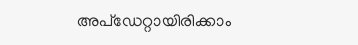അപ്ഡേറ്റായിരിക്കാം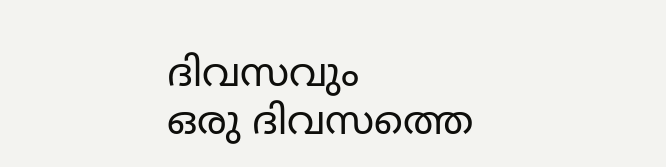ദിവസവും
ഒരു ദിവസത്തെ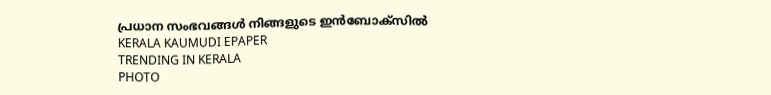പ്രധാന സംഭവങ്ങൾ നിങ്ങളുടെ ഇൻബോക്സിൽ
KERALA KAUMUDI EPAPER
TRENDING IN KERALA
PHOTO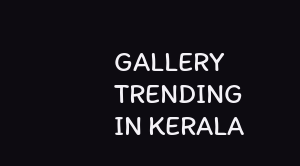GALLERY
TRENDING IN KERALA